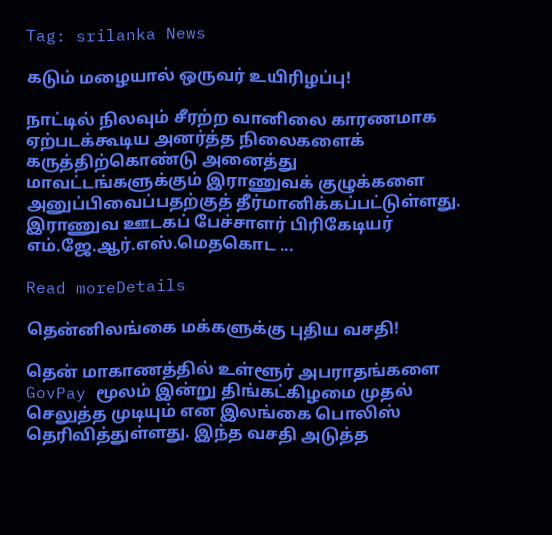Tag: srilanka News

கடும் மழையால் ஒருவர் உயிரிழப்பு!

நாட்டில் நிலவும் சீரற்ற வானிலை காரணமாக ஏற்படக்கூடிய அனர்த்த நிலைகளைக் கருத்திற்கொண்டு அனைத்து மாவட்டங்களுக்கும் இராணுவக் குழுக்களை அனுப்பிவைப்பதற்குத் தீர்மானிக்கப்பட்டுள்ளது. இராணுவ ஊடகப் பேச்சாளர் பிரிகேடியர் எம்.ஜே.ஆர்.எஸ்.மெதகொட ...

Read moreDetails

தென்னிலங்கை மக்களுக்கு புதிய வசதி!

தென் மாகாணத்தில் உள்ளூர் அபராதங்களை GovPay மூலம் இன்று திங்கட்கிழமை முதல் செலுத்த முடியும் என இலங்கை பொலிஸ் தெரிவித்துள்ளது. இந்த வசதி அடுத்த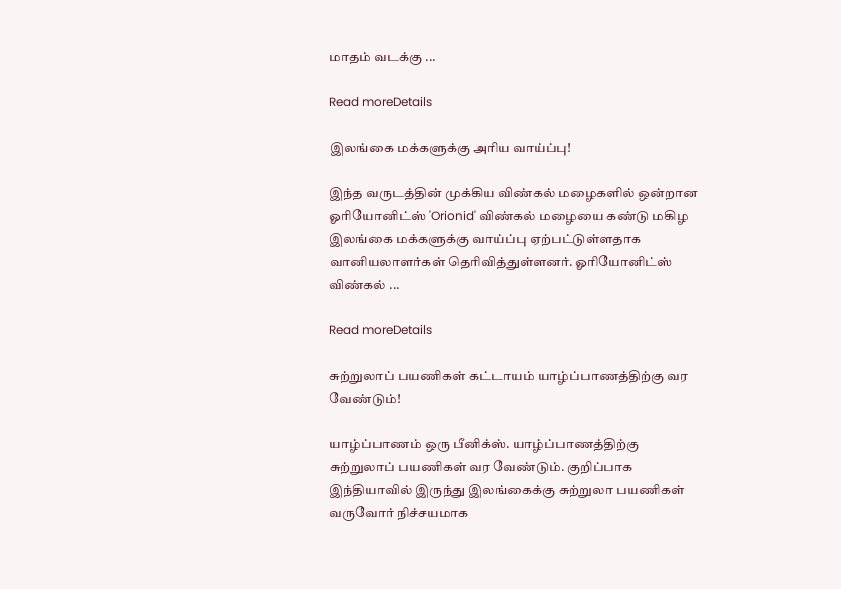மாதம் வடக்கு ...

Read moreDetails

இலங்கை மக்களுக்கு அரிய வாய்ப்பு!

இந்த வருடத்தின் முக்கிய விண்கல் மழைகளில் ஒன்றான ஓரியோனிட்ஸ் 'Orionid' விண்கல் மழையை கண்டு மகிழ இலங்கை மக்களுக்கு வாய்ப்பு ஏற்பட்டுள்ளதாக வானியலாளர்கள் தெரிவித்துள்ளனர். ஓரியோனிட்ஸ் விண்கல் ...

Read moreDetails

சுற்றுலாப் பயணிகள் கட்டாயம் யாழ்ப்பாணத்திற்கு வர வேண்டும்!

யாழ்ப்பாணம் ஒரு பீனிக்ஸ். யாழ்ப்பாணத்திற்கு சுற்றுலாப் பயணிகள் வர வேண்டும். குறிப்பாக இந்தியாவில் இருந்து இலங்கைக்கு சுற்றுலா பயணிகள் வருவோர் நிச்சயமாக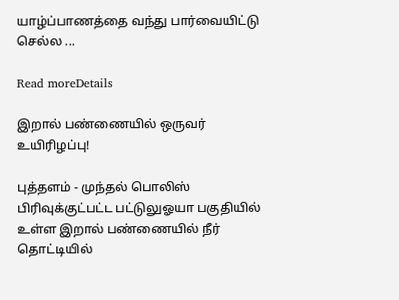யாழ்ப்பாணத்தை வந்து பார்வையிட்டு செல்ல ...

Read moreDetails

இறால் பண்ணையில் ஒருவர் உயிரிழப்பு!

புத்தளம் - முந்தல் பொலிஸ் பிரிவுக்குட்பட்ட பட்டுலுஓயா பகுதியில் உள்ள இறால் பண்ணையில் நீர் தொட்டியில்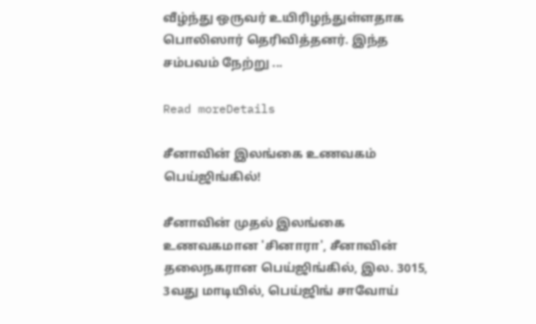வீழ்ந்து ஒருவர் உயிரிழந்துள்ளதாக பொலிஸார் தெரிவித்தனர். இந்த சம்பவம் நேற்று ...

Read moreDetails

சீனாவின் இலங்கை உணவகம் பெய்ஜிங்கில்!

சீனாவின் முதல் இலங்கை உணவகமான 'சினாரா', சீனாவின் தலைநகரான பெய்ஜிங்கில், இல. 3015, 3வது மாடியில், பெய்ஜிங் சாவோய்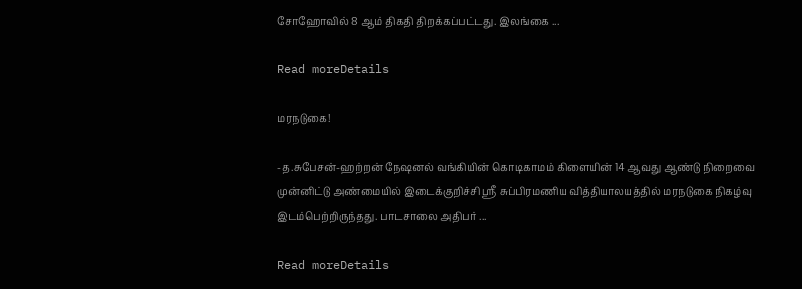சோஹோவில் 8 ஆம் திகதி திறக்கப்பட்டது. இலங்கை ...

Read moreDetails

மரநடுகை!

-த.சுபேசன்-ஹற்றன் நேஷனல் வங்கியின் கொடிகாமம் கிளையின் 14 ஆவது ஆண்டு நிறைவை முன்னிட்டு அண்மையில் இடைக்குறிச்சி ஸ்ரீ சுப்பிரமணிய வித்தியாலயத்தில் மரநடுகை நிகழ்வு இடம்பெற்றிருந்தது. பாடசாலை அதிபர் ...

Read moreDetails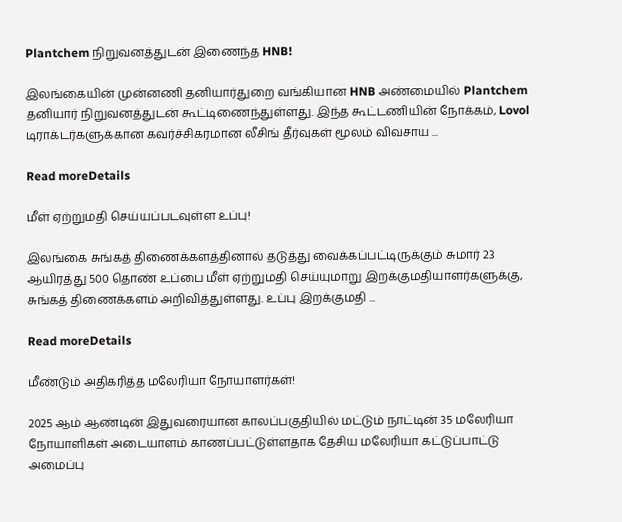Plantchem நிறுவனத்துடன் இணைந்த HNB!

இலங்கையின் முன்னணி தனியார்துறை வங்கியான HNB அண்மையில் Plantchem தனியார் நிறுவனத்துடன் கூட்டிணைந்துள்ளது. இந்த கூட்டணியின் நோக்கம், Lovol டிராக்டர்களுக்கான கவர்ச்சிகரமான லீசிங் தீர்வுகள் மூலம் விவசாய ...

Read moreDetails

மீள் ஏற்றுமதி செய்யப்படவுள்ள உப்பு!

இலங்கை சுங்கத் திணைக்களத்தினால் தடுத்து வைக்கப்பட்டிருக்கும் சுமார் 23 ஆயிரத்து 500 தொண் உப்பை மீள் ஏற்றுமதி செய்யுமாறு இறக்குமதியாளர்களுக்கு, சுங்கத் திணைக்களம் அறிவித்துள்ளது. உப்பு இறக்குமதி ...

Read moreDetails

மீண்டும் அதிகரித்த மலேரியா நோயாளர்கள்!

2025 ஆம் ஆண்டின் இதுவரையான காலப்பகுதியில் மட்டும் நாட்டின் 35 மலேரியா நோயாளிகள் அடையாளம் காணப்பட்டுள்ளதாக தேசிய மலேரியா கட்டுப்பாட்டு அமைப்பு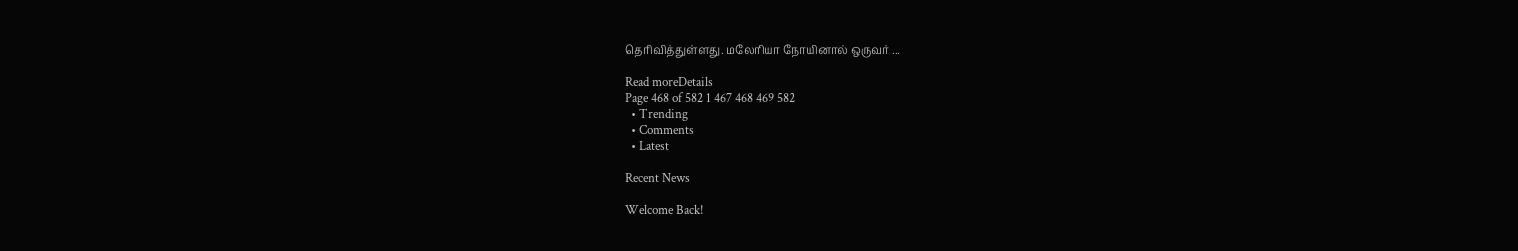தெரிவித்துள்ளது. மலேரியா நோயினால் ஒருவர் ...

Read moreDetails
Page 468 of 582 1 467 468 469 582
  • Trending
  • Comments
  • Latest

Recent News

Welcome Back!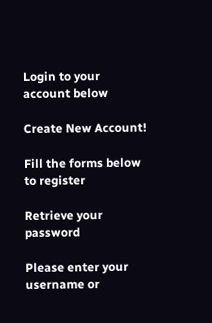Login to your account below

Create New Account!

Fill the forms below to register

Retrieve your password

Please enter your username or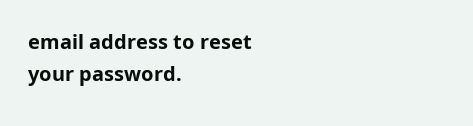email address to reset your password.